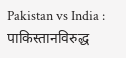Pakistan vs India : पाकिस्तानविरुद्ध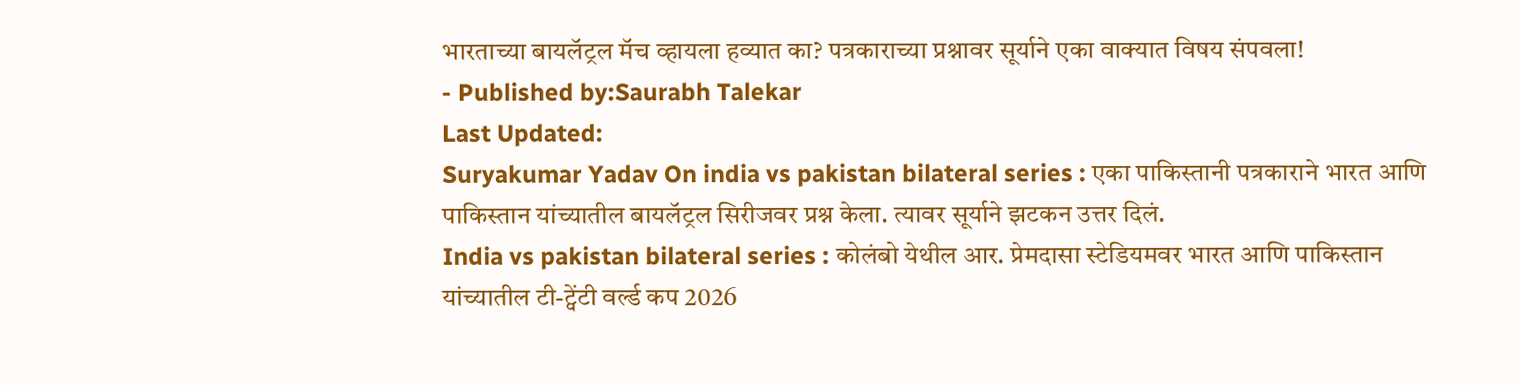भारताच्या बायलॅट्रल मॅच व्हायला हव्यात का? पत्रकाराच्या प्रश्नावर सूर्याने एका वाक्यात विषय संपवला!
- Published by:Saurabh Talekar
Last Updated:
Suryakumar Yadav On india vs pakistan bilateral series : एका पाकिस्तानी पत्रकाराने भारत आणि पाकिस्तान यांच्यातील बायलॅट्रल सिरीजवर प्रश्न केला. त्यावर सूर्याने झटकन उत्तर दिलं.
India vs pakistan bilateral series : कोलंबो येथील आर. प्रेमदासा स्टेडियमवर भारत आणि पाकिस्तान यांच्यातील टी-ट्वेंटी वर्ल्ड कप 2026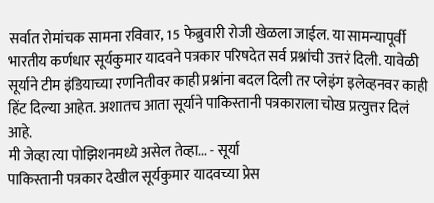सर्वात रोमांचक सामना रविवार, 15 फेब्रुवारी रोजी खेळला जाईल. या सामन्यापूर्वी भारतीय कर्णधार सूर्यकुमार यादवने पत्रकार परिषदेत सर्व प्रश्नांची उत्तरं दिली. यावेळी सूर्याने टीम इंडियाच्या रणनितीवर काही प्रश्नांना बदल दिली तर प्लेइंग इलेव्हनवर काही हिंट दिल्या आहेत. अशातच आता सूर्याने पाकिस्तानी पत्रकाराला चोख प्रत्युत्तर दिलं आहे.
मी जेव्हा त्या पोझिशनमध्ये असेल तेव्हा... - सूर्या
पाकिस्तानी पत्रकार देखील सूर्यकुमार यादवच्या प्रेस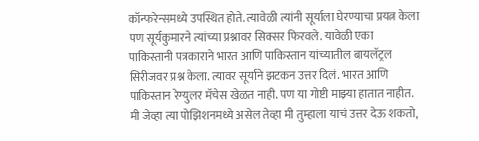कॉन्फरेन्समध्ये उपस्थित होते. त्यावेळी त्यांनी सूर्याला घेरण्याचा प्रयत्न केला पण सूर्यकुमारने त्यांच्या प्रश्नावर सिक्सर फिरवले. यावेळी एका पाकिस्तानी पत्रकाराने भारत आणि पाकिस्तान यांच्यातील बायलॅट्रल सिरीजवर प्रश्न केला. त्यावर सूर्याने झटकन उत्तर दिलं. भारत आणि पाकिस्तान रेग्युलर मॅचेस खेळत नाही. पण या गोष्टी माझ्या हातात नाहीत. मी जेव्हा त्या पोझिशनमध्ये असेल तेव्हा मी तुम्हाला याचं उत्तर देऊ शकतो,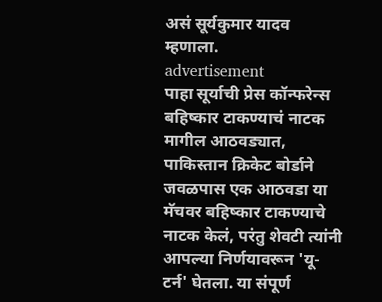असं सूर्यकुमार यादव म्हणाला.
advertisement
पाहा सूर्याची प्रेस कॉन्फरेन्स
बहिष्कार टाकण्याचं नाटक
मागील आठवड्यात, पाकिस्तान क्रिकेट बोर्डाने जवळपास एक आठवडा या मॅचवर बहिष्कार टाकण्याचे नाटक केलं, परंतु शेवटी त्यांनी आपल्या निर्णयावरून 'यू-टर्न' घेतला. या संपूर्ण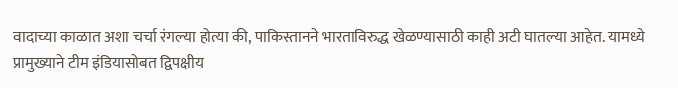वादाच्या काळात अशा चर्चा रंगल्या होत्या की, पाकिस्तानने भारताविरुद्ध खेळण्यासाठी काही अटी घातल्या आहेत. यामध्ये प्रामुख्याने टीम इंडियासोबत द्विपक्षीय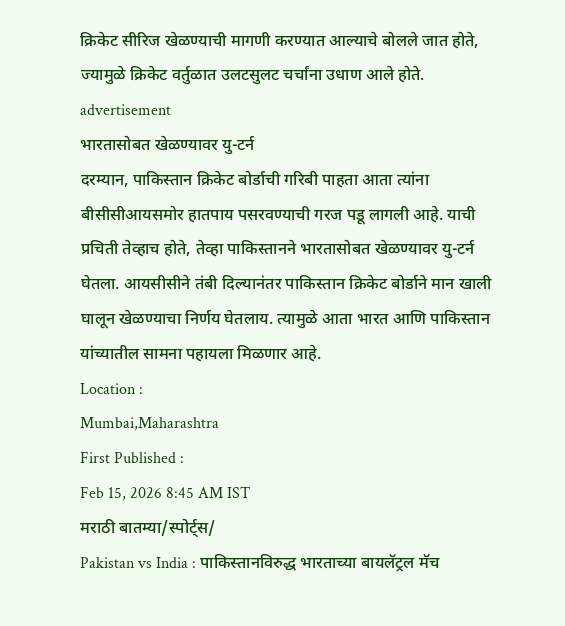क्रिकेट सीरिज खेळण्याची मागणी करण्यात आल्याचे बोलले जात होते, ज्यामुळे क्रिकेट वर्तुळात उलटसुलट चर्चांना उधाण आले होते.
advertisement
भारतासोबत खेळण्यावर यु-टर्न
दरम्यान, पाकिस्तान क्रिकेट बोर्डाची गरिबी पाहता आता त्यांना बीसीसीआयसमोर हातपाय पसरवण्याची गरज पडू लागली आहे. याची प्रचिती तेव्हाच होते, तेव्हा पाकिस्तानने भारतासोबत खेळण्यावर यु-टर्न घेतला. आयसीसीने तंबी दिल्यानंतर पाकिस्तान क्रिकेट बोर्डाने मान खाली घालून खेळण्याचा निर्णय घेतलाय. त्यामुळे आता भारत आणि पाकिस्तान यांच्यातील सामना पहायला मिळणार आहे.
Location :
Mumbai,Maharashtra
First Published :
Feb 15, 2026 8:45 AM IST
मराठी बातम्या/स्पोर्ट्स/
Pakistan vs India : पाकिस्तानविरुद्ध भारताच्या बायलॅट्रल मॅच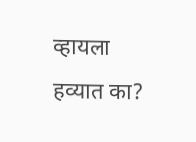व्हायला हव्यात का?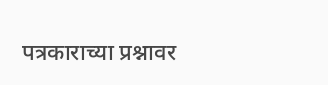पत्रकाराच्या प्रश्नावर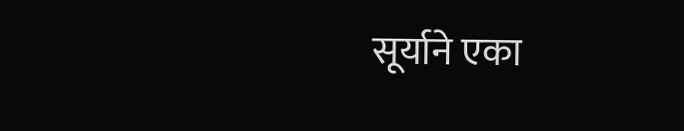सूर्याने एका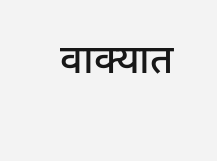वाक्यात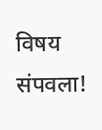विषय संपवला!